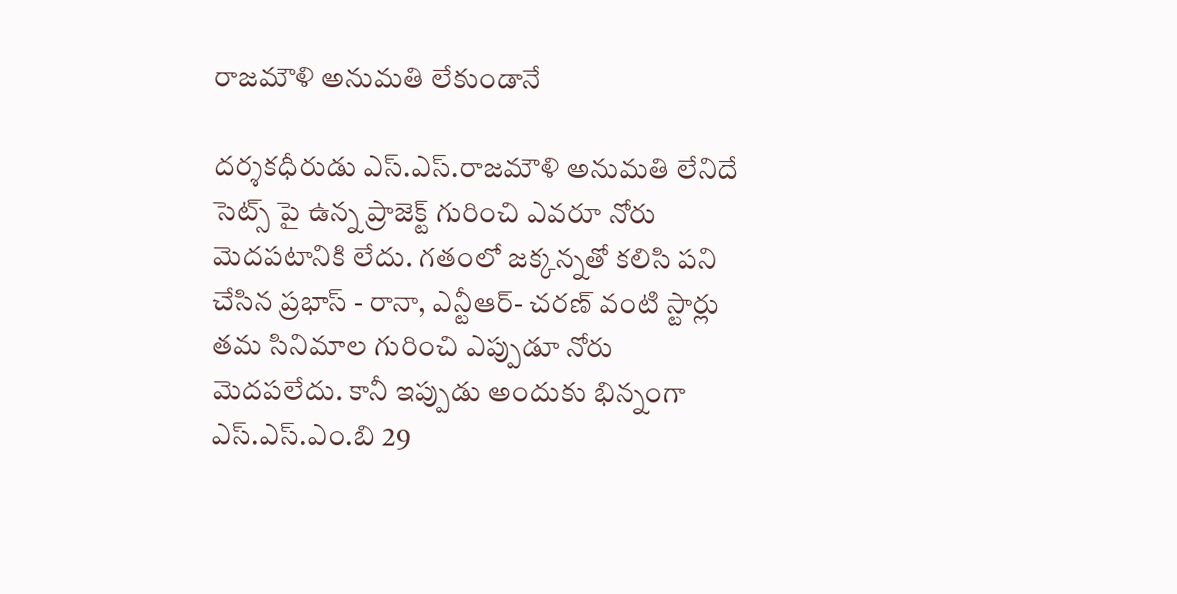రాజమౌళి అనుమ‌తి లేకుండానే

ద‌ర్శ‌క‌ధీరుడు ఎస్.ఎస్.రాజ‌మౌళి అనుమ‌తి లేనిదే సెట్స్ పై ఉన్న ప్రాజెక్ట్ గురించి ఎవ‌రూ నోరు మెద‌ప‌టానికి లేదు. గ‌తంలో జ‌క్క‌న్న‌తో క‌లిసి ప‌ని చేసిన ప్ర‌భాస్ - రానా, ఎన్టీఆర్- చ‌ర‌ణ్ వంటి స్టార్లు త‌మ సినిమాల గురించి ఎప్పుడూ నోరు మెద‌ప‌లేదు. కానీ ఇప్పుడు అందుకు భిన్నంగా ఎస్.ఎస్.ఎం.బి 29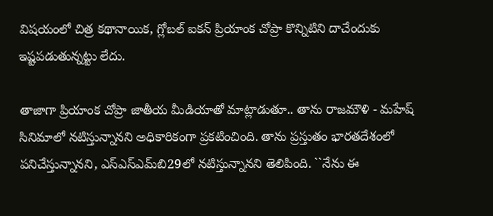విష‌యంలో చిత్ర క‌థానాయిక‌, గ్లోబ‌ల్ ఐక‌న్ ప్రియాంక చోప్రా కొన్నిటిని దాచేందుకు ఇష్ట‌ప‌డుతున్న‌ట్టు లేదు.

తాజాగా ప్రియాంక చోప్రా జాతీయ మీడియాతో మాట్లాడుతూ.. తాను రాజ‌మౌళి - మ‌హేష్ సినిమాలో న‌టిస్తున్నాన‌ని అధికారికంగా ప్ర‌క‌టించింది. తాను ప్రస్తుతం భారతదేశంలో పనిచేస్తున్నానని, ఎస్ఎస్ఎమ్‌బి29లో నటిస్తున్నాన‌ని తెలిపింది. ``నేను ఈ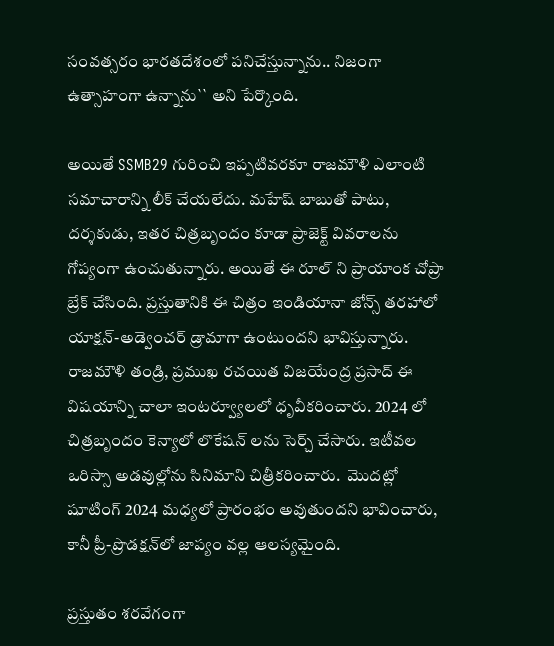సంవత్సరం భారతదేశంలో పనిచేస్తున్నాను.. నిజంగా ఉత్సాహంగా ఉన్నాను`` అని పేర్కొంది.

అయితే SSMB29 గురించి ఇప్ప‌టివ‌ర‌కూ రాజ‌మౌళి ఎలాంటి స‌మాచారాన్ని లీక్ చేయ‌లేదు. మహేష్ బాబుతో పాటు, దర్శకుడు, ఇత‌ర చిత్ర‌బృందం కూడా ప్రాజెక్ట్ వివరాలను గోప్యంగా ఉంచుతున్నారు. అయితే ఈ రూల్ ని ప్రాయాంక చోప్రా బ్రేక్ చేసింది. ప్రస్తుతానికి ఈ చిత్రం ఇండియానా జోన్స్ తరహాలో యాక్షన్-అడ్వెంచర్ డ్రామాగా ఉంటుందని భావిస్తున్నారు. రాజమౌళి తండ్రి, ప్రముఖ రచయిత విజయేంద్ర ప్రసాద్ ఈ విష‌యాన్ని చాలా ఇంటర్వ్యూలలో ధృవీకరించారు. 2024 లో చిత్ర‌బృందం కెన్యాలో లొకేషన్ ల‌ను సెర్చ్ చేసారు. ఇటీవ‌ల ఒరిస్సా అడ‌వుల్లోను సినిమాని చిత్రీక‌రించారు.  మొదట్లో షూటింగ్ 2024 మధ్యలో ప్రారంభం అవుతుందని భావించారు, కానీ ప్రీ-ప్రొడక్షన్‌లో జాప్యం వల్ల ఆల‌స్య‌మైంది.

ప్ర‌స్తుతం శ‌ర‌వేగంగా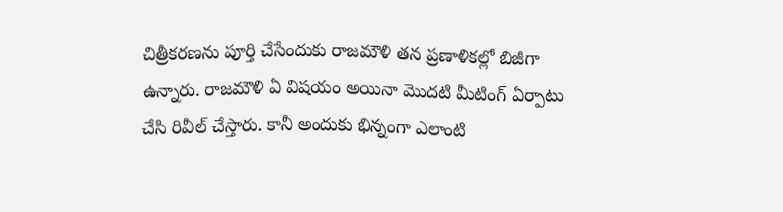చిత్రీక‌ర‌ణ‌ను పూర్తి చేసేందుకు రాజ‌మౌళి త‌న ప్ర‌ణాళిక‌ల్లో బిజీగా ఉన్నారు. రాజ‌మౌళి ఏ విష‌యం అయినా మొద‌టి మీటింగ్ ఏర్పాటు చేసి రివీల్ చేస్తారు. కానీ అందుకు భిన్నంగా ఎలాంటి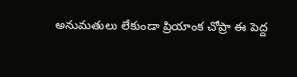అనుమ‌తులు లేకుండా ప్రియాంక చోప్రా ఈ పెద్ద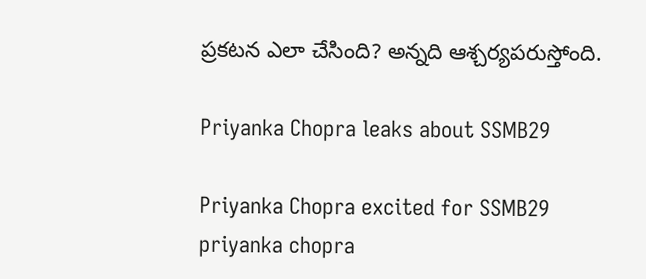ప్ర‌క‌ట‌న ఎలా చేసింది? అన్న‌ది ఆశ్చ‌ర్య‌ప‌రుస్తోంది.

Priyanka Chopra leaks about SSMB29

Priyanka Chopra excited for SSMB29
priyanka chopra